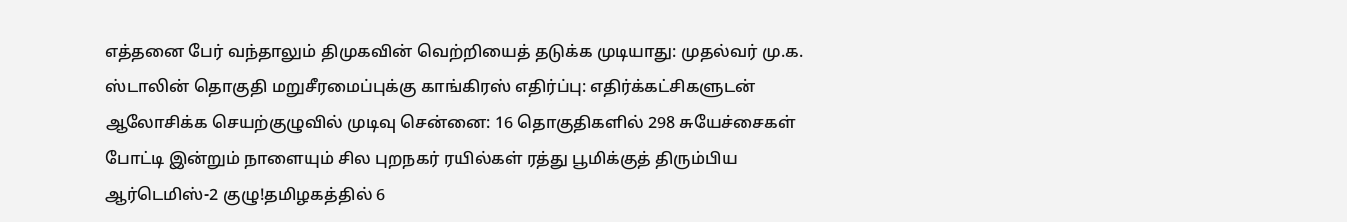எத்தனை பேர் வந்தாலும் திமுகவின் வெற்றியைத் தடுக்க முடியாது: முதல்வர் மு.க. ஸ்டாலின் தொகுதி மறுசீரமைப்புக்கு காங்கிரஸ் எதிர்ப்பு: எதிர்க்கட்சிகளுடன் ஆலோசிக்க செயற்குழுவில் முடிவு சென்னை: 16 தொகுதிகளில் 298 சுயேச்சைகள் போட்டி இன்றும் நாளையும் சில புறநகர் ரயில்கள் ரத்து பூமிக்குத் திரும்பிய ஆர்டெமிஸ்-2 குழு!தமிழகத்தில் 6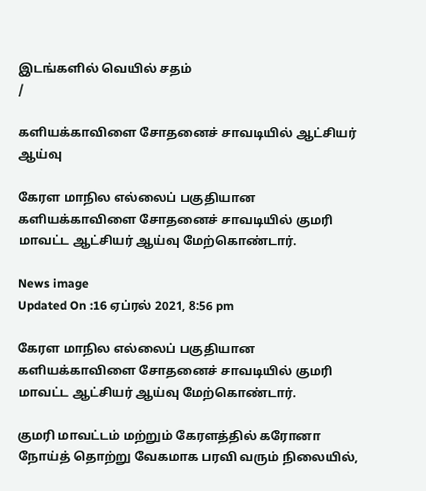இடங்களில் வெயில் சதம்
/

களியக்காவிளை சோதனைச் சாவடியில் ஆட்சியர் ஆய்வு

கேரள மாநில எல்லைப் பகுதியான களியக்காவிளை சோதனைச் சாவடியில் குமரி மாவட்ட ஆட்சியர் ஆய்வு மேற்கொண்டார்.

News image
Updated On :16 ஏப்ரல் 2021, 8:56 pm

கேரள மாநில எல்லைப் பகுதியான களியக்காவிளை சோதனைச் சாவடியில் குமரி மாவட்ட ஆட்சியர் ஆய்வு மேற்கொண்டார்.

குமரி மாவட்டம் மற்றும் கேரளத்தில் கரோனா நோய்த் தொற்று வேகமாக பரவி வரும் நிலையில்,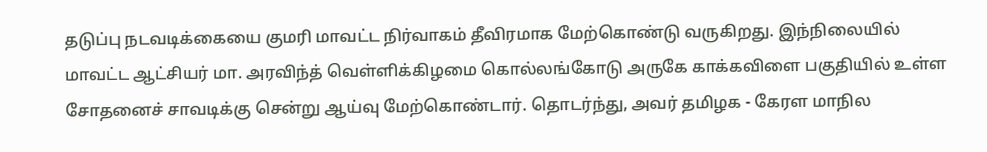தடுப்பு நடவடிக்கையை குமரி மாவட்ட நிர்வாகம் தீவிரமாக மேற்கொண்டு வருகிறது. இந்நிலையில் மாவட்ட ஆட்சியர் மா. அரவிந்த் வெள்ளிக்கிழமை கொல்லங்கோடு அருகே காக்கவிளை பகுதியில் உள்ள சோதனைச் சாவடிக்கு சென்று ஆய்வு மேற்கொண்டார். தொடர்ந்து, அவர் தமிழக - கேரள மாநில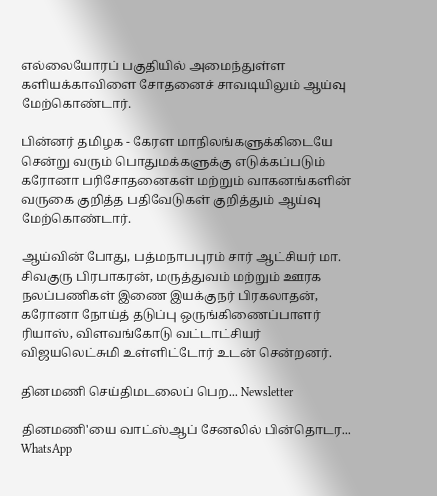எல்லையோரப் பகுதியில் அமைந்துள்ள களியக்காவிளை சோதனைச் சாவடியிலும் ஆய்வு மேற்கொண்டார்.

பின்னர் தமிழக - கேரள மாநிலங்களுக்கிடையே சென்று வரும் பொதுமக்களுக்கு எடுக்கப்படும் கரோனா பரிசோதனைகள் மற்றும் வாகனங்களின் வருகை குறித்த பதிவேடுகள் குறித்தும் ஆய்வு மேற்கொண்டார்.

ஆய்வின் போது, பத்மநாபபுரம் சார் ஆட்சியர் மா. சிவகுரு பிரபாகரன், மருத்துவம் மற்றும் ஊரக நலப்பணிகள் இணை இயக்குநர் பிரகலாதன், கரோனா நோய்த் தடுப்பு ஒருங்கிணைப்பாளர் ரியாஸ், விளவங்கோடு வட்டாட்சியர் விஜயலெட்சுமி உள்ளிட்டோர் உடன் சென்றனர்.

தினமணி செய்திமடலைப் பெற... Newsletter

தினமணி'யை வாட்ஸ்ஆப் சேனலில் பின்தொடர... WhatsApp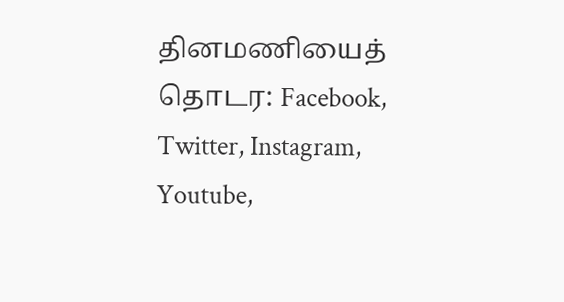தினமணியைத் தொடர: Facebook, Twitter, Instagram, Youtube,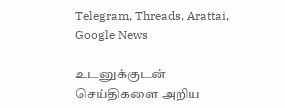Telegram, Threads, Arattai, Google News

உடனுக்குடன் செய்திகளை அறிய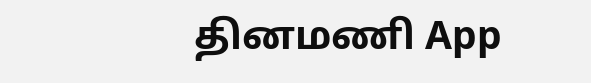தினமணி App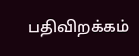பதிவிறக்கம்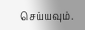செய்யவும்.